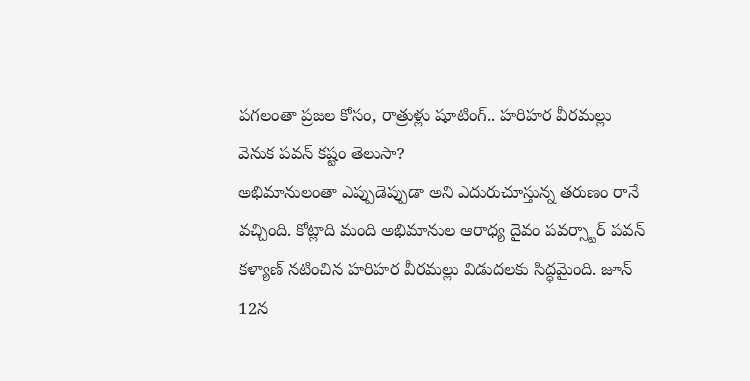పగలంతా ప్రజల కోసం, రాత్రుళ్లు షూటింగ్.. హరిహర వీరమల్లు వెనుక పవన్ కష్టం తెలుసా?
అభిమానులంతా ఎప్పుడెప్పుడా అని ఎదురుచూస్తున్న తరుణం రానే వచ్చింది. కోట్లాది మంది అభిమానుల ఆరాధ్య దైవం పవర్స్టార్ పవన్ కళ్యాణ్ నటించిన హరిహర వీరమల్లు విడుదలకు సిద్ధమైంది. జూన్ 12న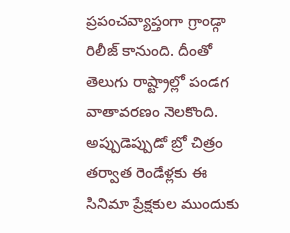ప్రపంచవ్యాప్తంగా గ్రాండ్గా రిలీజ్ కానుంది. దీంతో తెలుగు రాష్ట్రాల్లో పండగ వాతావరణం నెలకొంది. అప్పుడెప్పుడో బ్రో చిత్రం తర్వాత రెండేళ్లకు ఈ సినిమా ప్రేక్షకుల ముందుకు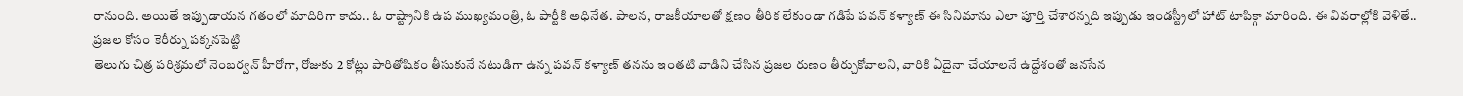రానుంది. అయితే ఇప్పుడాయన గతంలో మాదిరిగా కాదు.. ఓ రాష్ట్రానికి ఉప ముఖ్యమంత్రి, ఓ పార్టీకి అధినేత. పాలన, రాజకీయాలతో క్షణం తీరిక లేకుండా గడిపే పవన్ కళ్యాణ్ ఈ సినిమాను ఎలా పూర్తి చేశారన్నది ఇప్పుడు ఇండస్ట్రీలో హాట్ టాపిక్గా మారింది. ఈ వివరాల్లోకి వెళితే..
ప్రజల కోసం కెరీర్ను పక్కనపెట్టి
తెలుగు చిత్ర పరిశ్రమలో నెంబర్వన్ హీరోగా, రోజుకు 2 కోట్లు పారితోషికం తీసుకునే నటుడిగా ఉన్న పవన్ కళ్యాణ్ తనను ఇంతటి వాడిని చేసిన ప్రజల రుణం తీర్చుకోవాలని, వారికి ఏదైనా చేయాలనే ఉద్దేశంతో జనసేన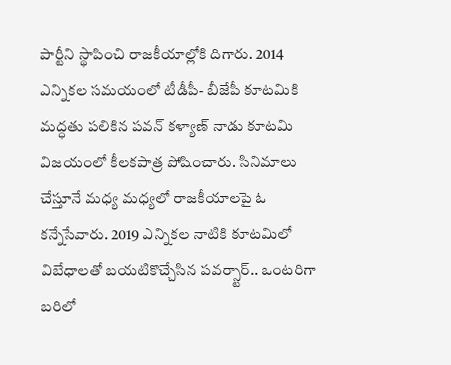పార్టీని స్థాపించి రాజకీయాల్లోకి దిగారు. 2014 ఎన్నికల సమయంలో టీడీపీ- బీజేపీ కూటమికి మద్ధతు పలికిన పవన్ కళ్యాణ్ నాడు కూటమి విజయంలో కీలకపాత్ర పోషించారు. సినిమాలు చేస్తూనే మధ్య మధ్యలో రాజకీయాలపై ఓ కన్నేసేవారు. 2019 ఎన్నికల నాటికి కూటమిలో విబేధాలతో బయటికొచ్చేసిన పవర్స్టార్.. ఒంటరిగా బరిలో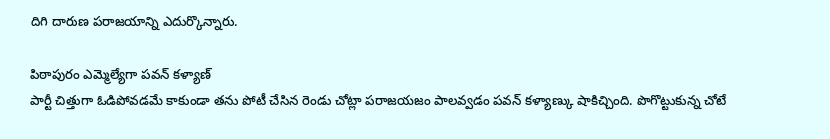దిగి దారుణ పరాజయాన్ని ఎదుర్కొన్నారు.

పిఠాపురం ఎమ్మెల్యేగా పవన్ కళ్యాణ్
పార్టీ చిత్తుగా ఓడిపోవడమే కాకుండా తను పోటీ చేసిన రెండు చోట్లా పరాజయజం పాలవ్వడం పవన్ కళ్యాణ్కు షాకిచ్చింది. పొగొట్టుకున్న చోటే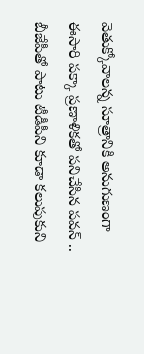వెతుక్కోవాలన్న సూత్రానికి అనుగుణంగా ఈసారి పక్కా ప్రణాళికతో పనిచేసిన పవన్ .. బీజేపీతో పాటు టీడీపీని కూడా కలుపుకుని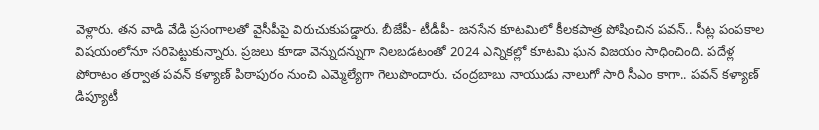వెళ్లారు. తన వాడి వేడి ప్రసంగాలతో వైసీపీపై విరుచుకుపడ్డారు. బీజేపీ- టీడీపీ- జనసేన కూటమిలో కీలకపాత్ర పోషించిన పవన్.. సీట్ల పంపకాల విషయంలోనూ సరిపెట్టుకున్నారు. ప్రజలు కూడా వెన్నుదన్నుగా నిలబడటంతో 2024 ఎన్నికల్లో కూటమి ఘన విజయం సాధించింది. పదేళ్ల పోరాటం తర్వాత పవన్ కళ్యాణ్ పిఠాపురం నుంచి ఎమ్మెల్యేగా గెలుపొందారు. చంద్రబాబు నాయుడు నాలుగో సారి సీఎం కాగా.. పవన్ కళ్యాణ్ డిప్యూటీ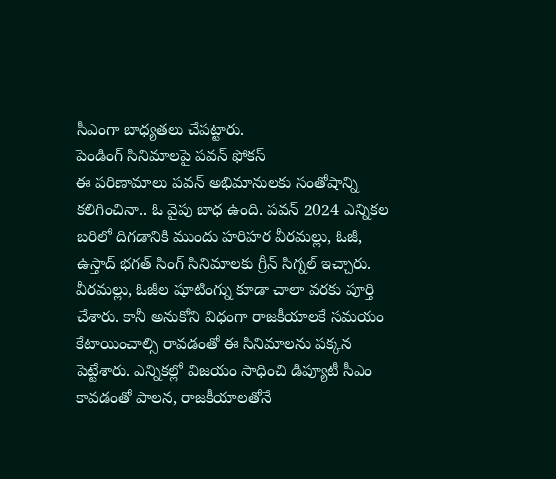సీఎంగా బాధ్యతలు చేపట్టారు.
పెండింగ్ సినిమాలపై పవన్ ఫోకస్
ఈ పరిణామాలు పవన్ అభిమానులకు సంతోషాన్ని కలిగించినా.. ఓ వైపు బాధ ఉంది. పవన్ 2024 ఎన్నికల బరిలో దిగడానికి ముందు హరిహర వీరమల్లు, ఓజీ, ఉస్తాద్ భగత్ సింగ్ సినిమాలకు గ్రీన్ సిగ్నల్ ఇచ్చారు. వీరమల్లు, ఓజీల షూటింగ్ను కూడా చాలా వరకు పూర్తి చేశారు. కానీ అనుకోని విధంగా రాజకీయాలకే సమయం కేటాయించాల్సి రావడంతో ఈ సినిమాలను పక్కన పెట్టేశారు. ఎన్నికల్లో విజయం సాధించి డిప్యూటీ సీఎం కావడంతో పాలన, రాజకీయాలతోనే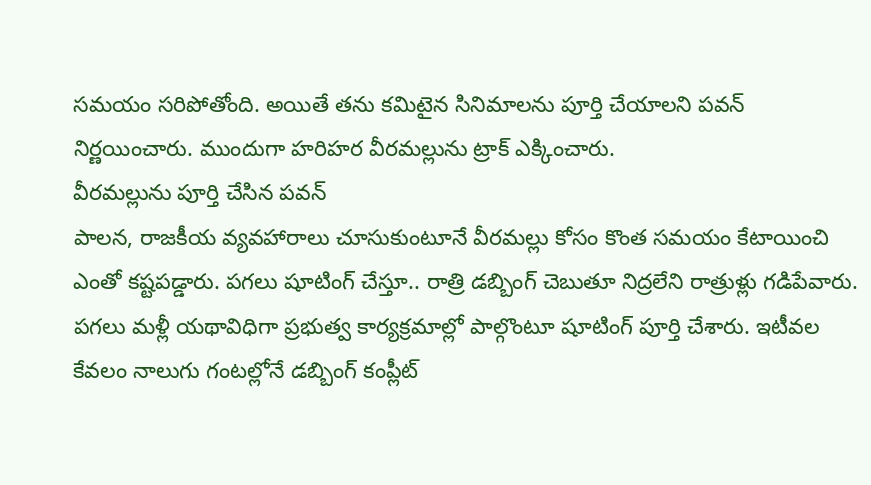సమయం సరిపోతోంది. అయితే తను కమిటైన సినిమాలను పూర్తి చేయాలని పవన్ నిర్ణయించారు. ముందుగా హరిహర వీరమల్లును ట్రాక్ ఎక్కించారు.
వీరమల్లును పూర్తి చేసిన పవన్
పాలన, రాజకీయ వ్యవహారాలు చూసుకుంటూనే వీరమల్లు కోసం కొంత సమయం కేటాయించి ఎంతో కష్టపడ్డారు. పగలు షూటింగ్ చేస్తూ.. రాత్రి డబ్బింగ్ చెబుతూ నిద్రలేని రాత్రుళ్లు గడిపేవారు. పగలు మళ్లీ యథావిధిగా ప్రభుత్వ కార్యక్రమాల్లో పాల్గొంటూ షూటింగ్ పూర్తి చేశారు. ఇటీవల కేవలం నాలుగు గంటల్లోనే డబ్బింగ్ కంప్లీట్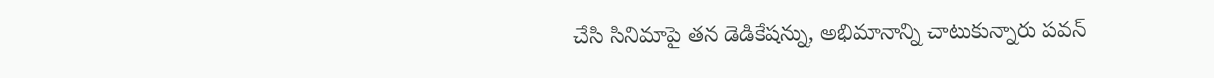చేసి సినిమాపై తన డెడికేషన్ను, అభిమానాన్ని చాటుకున్నారు పవన్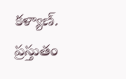కళ్యాణ్. ప్రస్తుతం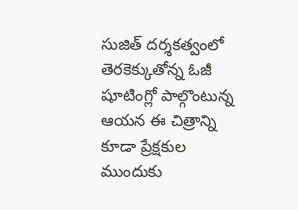సుజిత్ దర్శకత్వంలో తెరకెక్కుతోన్న ఓజీ షూటింగ్లో పాల్గొంటున్న ఆయన ఈ చిత్రాన్ని కూడా ప్రేక్షకుల ముందుకు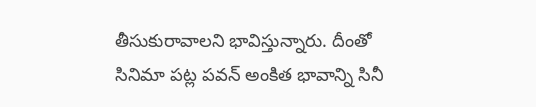తీసుకురావాలని భావిస్తున్నారు. దీంతో సినిమా పట్ల పవన్ అంకిత భావాన్ని సినీ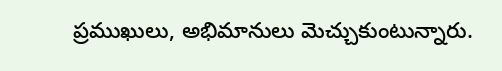ప్రముఖులు, అభిమానులు మెచ్చుకుంటున్నారు.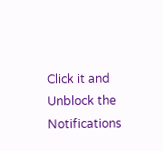Click it and Unblock the Notifications